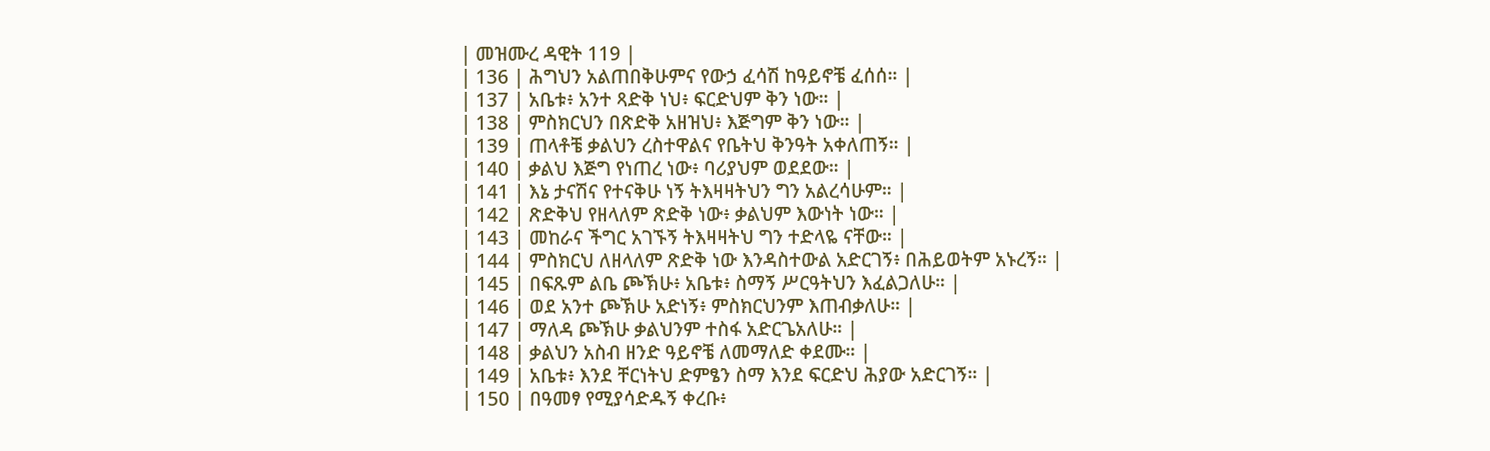| መዝሙረ ዳዊት 119 |
| 136 | ሕግህን አልጠበቅሁምና የውኃ ፈሳሽ ከዓይኖቼ ፈሰሰ። |
| 137 | አቤቱ፥ አንተ ጻድቅ ነህ፥ ፍርድህም ቅን ነው። |
| 138 | ምስክርህን በጽድቅ አዘዝህ፥ እጅግም ቅን ነው። |
| 139 | ጠላቶቼ ቃልህን ረስተዋልና የቤትህ ቅንዓት አቀለጠኝ። |
| 140 | ቃልህ እጅግ የነጠረ ነው፥ ባሪያህም ወደደው። |
| 141 | እኔ ታናሽና የተናቅሁ ነኝ ትእዛዛትህን ግን አልረሳሁም። |
| 142 | ጽድቅህ የዘላለም ጽድቅ ነው፥ ቃልህም እውነት ነው። |
| 143 | መከራና ችግር አገኙኝ ትእዛዛትህ ግን ተድላዬ ናቸው። |
| 144 | ምስክርህ ለዘላለም ጽድቅ ነው እንዳስተውል አድርገኝ፥ በሕይወትም አኑረኝ። |
| 145 | በፍጹም ልቤ ጮኽሁ፥ አቤቱ፥ ስማኝ ሥርዓትህን እፈልጋለሁ። |
| 146 | ወደ አንተ ጮኽሁ አድነኝ፥ ምስክርህንም እጠብቃለሁ። |
| 147 | ማለዳ ጮኽሁ ቃልህንም ተስፋ አድርጌአለሁ። |
| 148 | ቃልህን አስብ ዘንድ ዓይኖቼ ለመማለድ ቀደሙ። |
| 149 | አቤቱ፥ እንደ ቸርነትህ ድምፄን ስማ እንደ ፍርድህ ሕያው አድርገኝ። |
| 150 | በዓመፃ የሚያሳድዱኝ ቀረቡ፥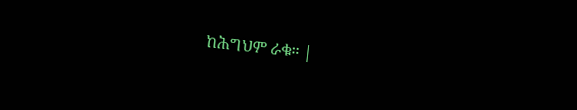ከሕግህም ራቁ። |